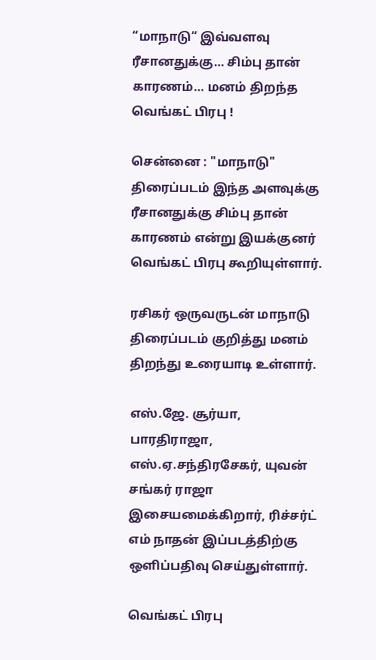“மாநாடு“ இவ்வளவு ரீசானதுக்கு… சிம்பு தான் காரணம்… மனம் திறந்த வெங்கட் பிரபு !

சென்னை : "மாநாடு" திரைப்படம் இந்த அளவுக்கு ரீசானதுக்கு சிம்பு தான் காரணம் என்று இயக்குனர் வெங்கட் பிரபு கூறியுள்ளார்.

ரசிகர் ஒருவருடன் மாநாடு திரைப்படம் குறித்து மனம் திறந்து உரையாடி உள்ளார்.

எஸ்.ஜே. சூர்யா, பாரதிராஜா, எஸ்.ஏ.சந்திரசேகர், யுவன் சங்கர் ராஜா இசையமைக்கிறார், ரிச்சர்ட் எம் நாதன் இப்படத்திற்கு ஒளிப்பதிவு செய்துள்ளார்.

வெங்கட் பிரபு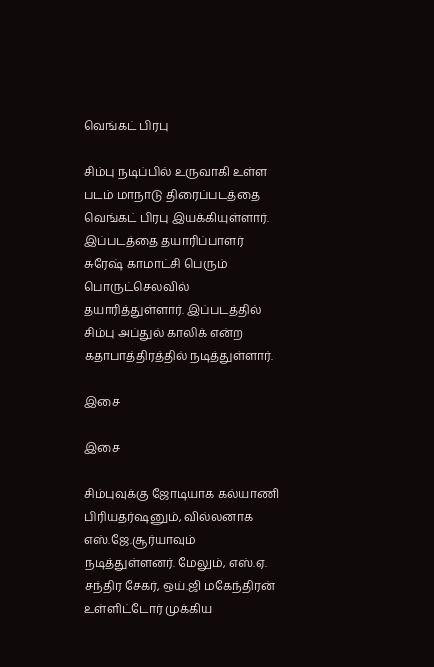வெங்கட் பிரபு

சிம்பு நடிப்பில் உருவாகி உள்ள படம் மாநாடு திரைப்படத்தை வெங்கட் பிரபு இயக்கியுள்ளார். இப்படத்தை தயாரிப்பாளர் சுரேஷ் காமாட்சி பெரும் பொருட்செலவில் தயாரித்துள்ளார். இப்படத்தில் சிம்பு அப்துல் காலிக் என்ற கதாபாத்திரத்தில் நடித்துள்ளார்.

இசை

இசை

சிம்புவுக்கு ஜோடியாக கல்யாணி பிரியதர்‌ஷனும், வில்லனாக எஸ்.ஜே.சூர்யாவும் நடித்துள்ளனர். மேலும், எஸ்.ஏ. சந்திர சேகர், ஒய்.ஜி மகேந்திரன் உள்ளிட்டோர் முக்கிய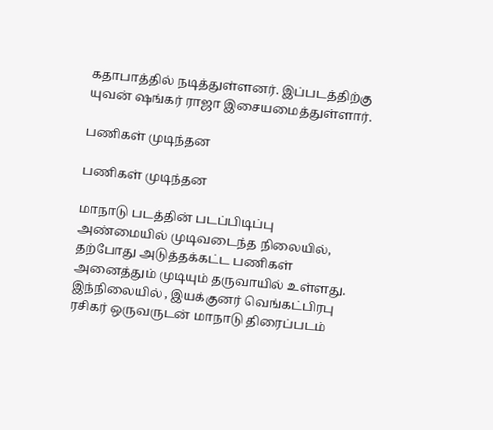கதாபாத்தில் நடித்துள்ளனர். இப்படத்திற்கு யுவன் ஷங்கர் ராஜா இசையமைத்துள்ளார்.

பணிகள் முடிந்தன

பணிகள் முடிந்தன

மாநாடு படத்தின் படப்பிடிப்பு அண்மையில் முடிவடைந்த நிலையில், தற்போது அடுத்தக்கட்ட பணிகள் அனைத்தும் முடியும் தருவாயில் உள்ளது. இந்நிலையில் , இயக்குனர் வெங்கட்பிரபு ரசிகர் ஒருவருடன் மாநாடு திரைப்படம்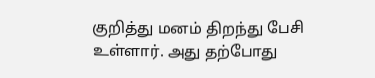குறித்து மனம் திறந்து பேசி உள்ளார். அது தற்போது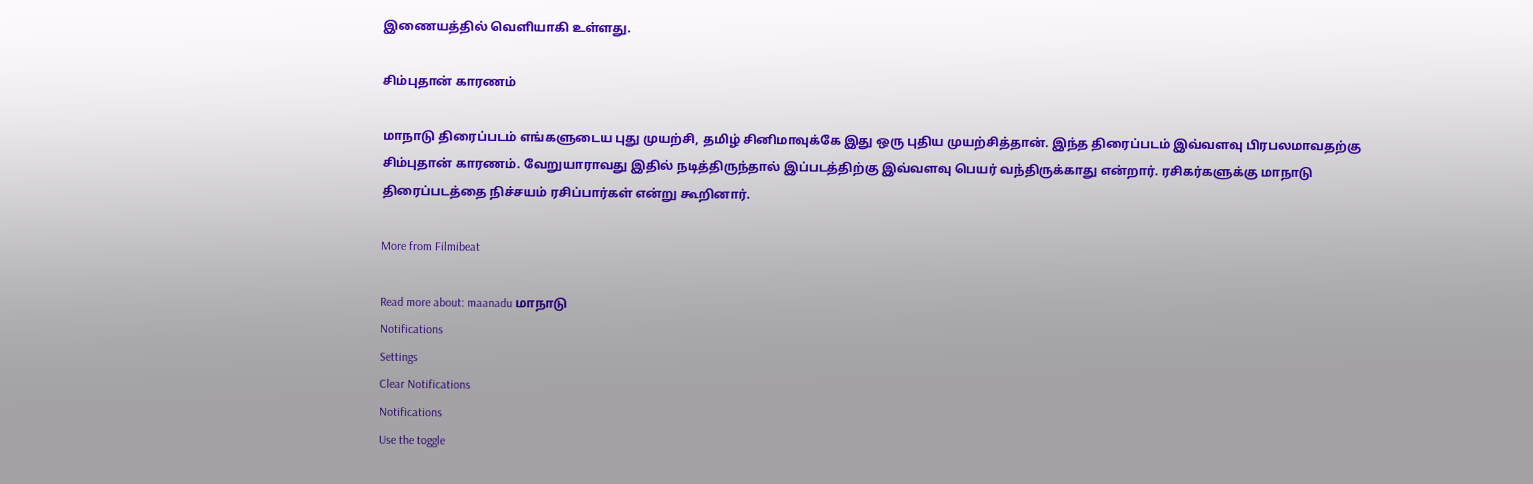இணையத்தில் வெளியாகி உள்ளது.

சிம்புதான் காரணம்

மாநாடு திரைப்படம் எங்களுடைய புது முயற்சி, தமிழ் சினிமாவுக்கே இது ஒரு புதிய முயற்சித்தான். இந்த திரைப்படம் இவ்வளவு பிரபலமாவதற்கு சிம்புதான் காரணம். வேறுயாராவது இதில் நடித்திருந்தால் இப்படத்திற்கு இவ்வளவு பெயர் வந்திருக்காது என்றார். ரசிகர்களுக்கு மாநாடு திரைப்படத்தை நிச்சயம் ரசிப்பார்கள் என்று கூறினார்.

More from Filmibeat

Read more about: maanadu மாநாடு
Notifications
Settings
Clear Notifications
Notifications
Use the toggle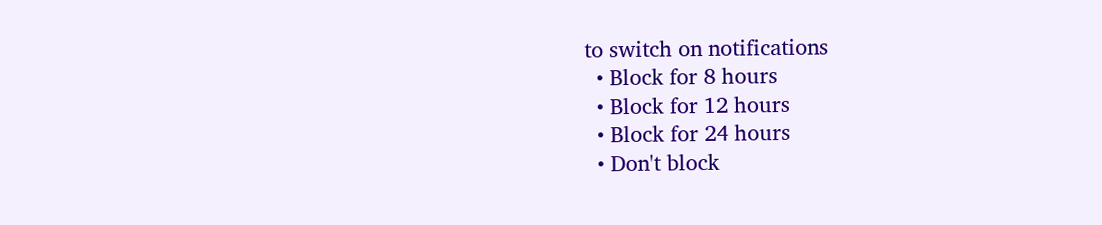to switch on notifications
  • Block for 8 hours
  • Block for 12 hours
  • Block for 24 hours
  • Don't block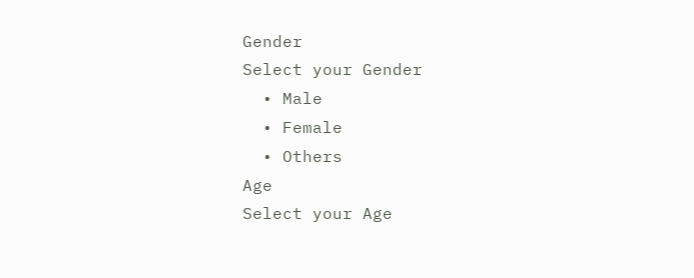Gender
Select your Gender
  • Male
  • Female
  • Others
Age
Select your Age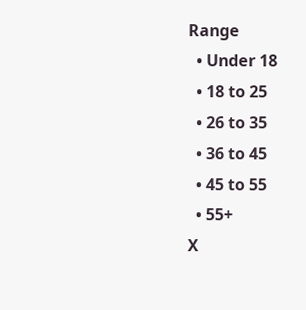Range
  • Under 18
  • 18 to 25
  • 26 to 35
  • 36 to 45
  • 45 to 55
  • 55+
X